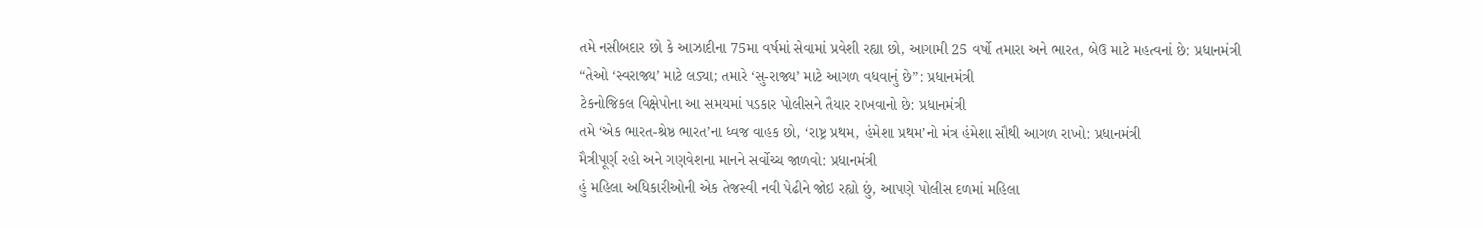તમે નસીબદાર છો કે આઝાદીના 75મા વર્ષમાં સેવામાં પ્રવેશી રહ્યા છો, આગામી 25 વર્ષો તમારા અને ભારત, બેઉ માટે મહત્વનાં છે: પ્રધાનમંત્રી
“તેઓ ‘સ્વરાજ્ય’ માટે લડ્યા; તમારે ‘સુ-રાજ્ય’ માટે આગળ વધવાનું છે”: પ્રધાનમંત્રી
ટેકનોજિકલ વિક્ષેપોના આ સમયમાં પડકાર પોલીસને તૈયાર રાખવાનો છે: પ્રધાનમંત્રી
તમે ‘એક ભારત-શ્રેષ્ઠ ભારત’ના ધ્વજ વાહક છો, ‘રાષ્ટ્ર પ્રથમ, હંમેશા પ્રથમ’નો મંત્ર હંમેશા સૌથી આગળ રાખો: પ્રધાનમંત્રી
મૈત્રીપૂર્ણ રહો અને ગણવેશના માનને સર્વોચ્ચ જાળવો: પ્રધાનમંત્રી
હું મહિલા અધિકારીઓની એક તેજસ્વી નવી પેઢીને જોઇ રહ્યો છું, આપણે પોલીસ દળમાં મહિલા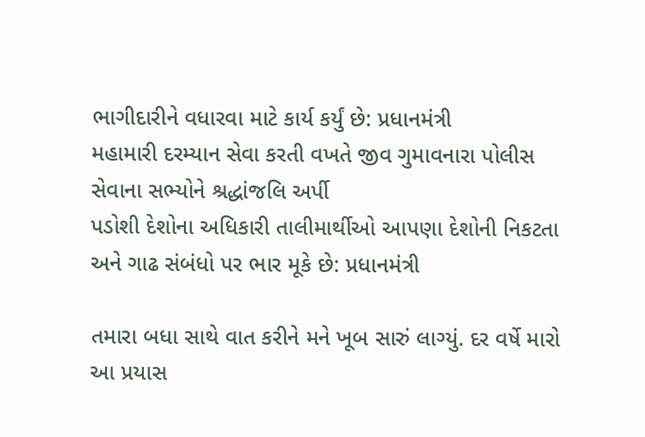ભાગીદારીને વધારવા માટે કાર્ય કર્યું છે: પ્રધાનમંત્રી
મહામારી દરમ્યાન સેવા કરતી વખતે જીવ ગુમાવનારા પોલીસ સેવાના સભ્યોને શ્રદ્ધાંજલિ અર્પી
પડોશી દેશોના અધિકારી તાલીમાર્થીઓ આપણા દેશોની નિકટતા અને ગાઢ સંબંધો પર ભાર મૂકે છે: પ્રધાનમંત્રી

તમારા બધા સાથે વાત કરીને મને ખૂબ સારું લાગ્યું. દર વર્ષે મારો આ પ્રયાસ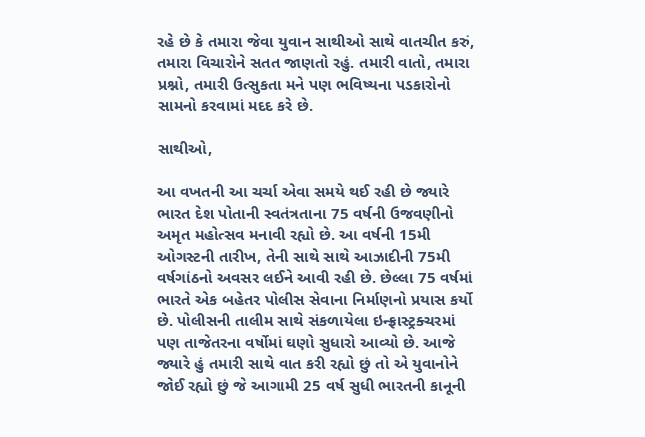રહે છે કે તમારા જેવા યુવાન સાથીઓ સાથે વાતચીત કરું, તમારા વિચારોને સતત જાણતો રહું. તમારી વાતો, તમારા પ્રશ્નો, તમારી ઉત્સુકતા મને પણ ભવિષ્યના પડકારોનો સામનો કરવામાં મદદ કરે છે.

સાથીઓ,

આ વખતની આ ચર્ચા એવા સમયે થઈ રહી છે જ્યારે ભારત દેશ પોતાની સ્વતંત્રતાના 75 વર્ષની ઉજવણીનો અમૃત મહોત્સવ મનાવી રહ્યો છે. આ વર્ષની 15મી ઓગસ્ટની તારીખ, તેની સાથે સાથે આઝાદીની 75મી વર્ષગાંઠનો અવસર લઈને આવી રહી છે. છેલ્લા 75 વર્ષમાં ભારતે એક બહેતર પોલીસ સેવાના નિર્માણનો પ્રયાસ કર્યો છે. પોલીસની તાલીમ સાથે સંકળાયેલા ઇન્ફ્રાસ્ટ્રક્ચરમાં પણ તાજેતરના વર્ષોમાં ઘણો સુધારો આવ્યો છે. આજે જ્યારે હું તમારી સાથે વાત કરી રહ્યો છું તો એ યુવાનોને જોઈ રહ્યો છું જે આગામી 25 વર્ષ સુધી ભારતની કાનૂની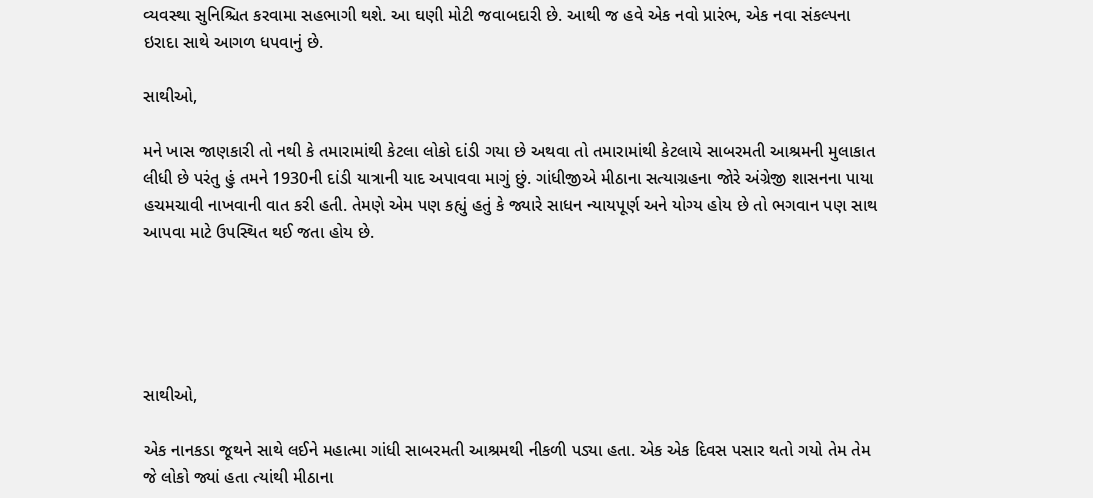વ્યવસ્થા સુનિશ્ચિત કરવામા સહભાગી થશે. આ ઘણી મોટી જવાબદારી છે. આથી જ હવે એક નવો પ્રારંભ, એક નવા સંકલ્પના ઇરાદા સાથે આગળ ધપવાનું છે.

સાથીઓ,

મને ખાસ જાણકારી તો નથી કે તમારામાંથી કેટલા લોકો દાંડી ગયા છે અથવા તો તમારામાંથી કેટલાયે સાબરમતી આશ્રમની મુલાકાત લીધી છે પરંતુ હું તમને 1930ની દાંડી યાત્રાની યાદ અપાવવા માગું છું. ગાંધીજીએ મીઠાના સત્યાગ્રહના જોરે અંગ્રેજી શાસનના પાયા હચમચાવી નાખવાની વાત કરી હતી. તેમણે એમ પણ કહ્યું હતું કે જ્યારે સાધન ન્યાયપૂર્ણ અને યોગ્ય હોય છે તો ભગવાન પણ સાથ આપવા માટે ઉપસ્થિત થઈ જતા હોય છે.





સાથીઓ,

એક નાનકડા જૂથને સાથે લઈને મહાત્મા ગાંધી સાબરમતી આશ્રમથી નીકળી પડ્યા હતા. એક એક દિવસ પસાર થતો ગયો તેમ તેમ જે લોકો જ્યાં હતા ત્યાંથી મીઠાના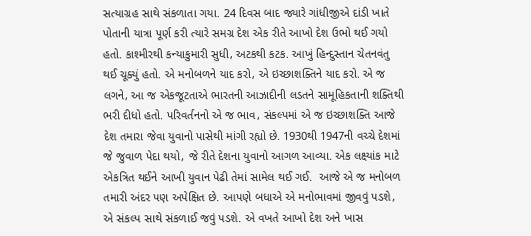સત્યાગ્રહ સાથે સંકળાતા ગયા. 24 દિવસ બાદ જ્યારે ગાંધીજીએ દાંડી ખાતે પોતાની યાત્રા પૂર્ણ કરી ત્યારે સમગ્ર દેશ એક રીતે આખો દેશ ઉભો થઈ ગયો હતો. કાશ્મીરથી કન્યાકુમારી સુધી, અટકથી કટક. આખું હિન્દુસ્તાન ચેતનવંતુ  થઈ ચૂક્યું હતો. એ મનોબળને યાદ કરો, એ ઇચ્છાશક્તિને યાદ કરો. એ જ લગને, આ જ એકજૂટતાએ ભારતની આઝાદીની લડતને સામૂહિકતાની શક્તિથી ભરી દીધો હતો. પરિવર્તનનો એ જ ભાવ, સંકલ્પમાં એ જ ઇચ્છાશક્તિ આજે દેશ તમારા જેવા યુવાનો પાસેથી માંગી રહ્યો છે. 1930થી 1947ની વચ્ચે દેશમાં જે જુવાળ પેદા થયો, જે રીતે દેશના યુવાનો આગળ આવ્યા. એક લક્ષ્યાંક માટે એકત્રિત થઈને આખી યુવાન પેઢી તેમાં સામેલ થઈ ગઈ.  આજે એ જ મનોબળ તમારી અંદર પણ અપેક્ષિત છે. આપણે બધાએ એ મનોભાવમાં જીવવું પડશે, એ સંકલ્પ સાથે સંકળાઈ જવું પડશે. એ વખતે આખો દેશ અને ખાસ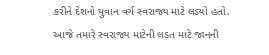કરીને દેશનો યુવાન વર્ગ સ્વરાજ્ય માટે લડ્યો હતો.  આજે તમારે સ્વરાજ્ય માટેની લડત માટે જાનની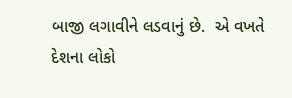બાજી લગાવીને લડવાનું છે.  એ વખતે દેશના લોકો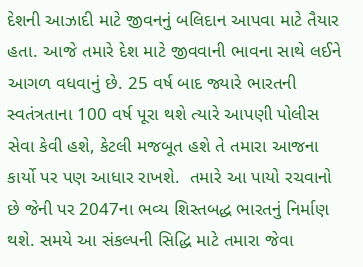દેશની આઝાદી માટે જીવનનું બલિદાન આપવા માટે તૈયાર હતા. આજે તમારે દેશ માટે જીવવાની ભાવના સાથે લઈને આગળ વધવાનું છે. 25 વર્ષ બાદ જ્યારે ભારતની સ્વતંત્રતાના 100 વર્ષ પૂરા થશે ત્યારે આપણી પોલીસ સેવા કેવી હશે, કેટલી મજબૂત હશે તે તમારા આજના કાર્યો પર પણ આધાર રાખશે.  તમારે આ પાયો રચવાનો છે જેની પર 2047ના ભવ્ય શિસ્તબદ્ધ ભારતનું નિર્માણ થશે. સમયે આ સંકલ્પની સિદ્ધિ માટે તમારા જેવા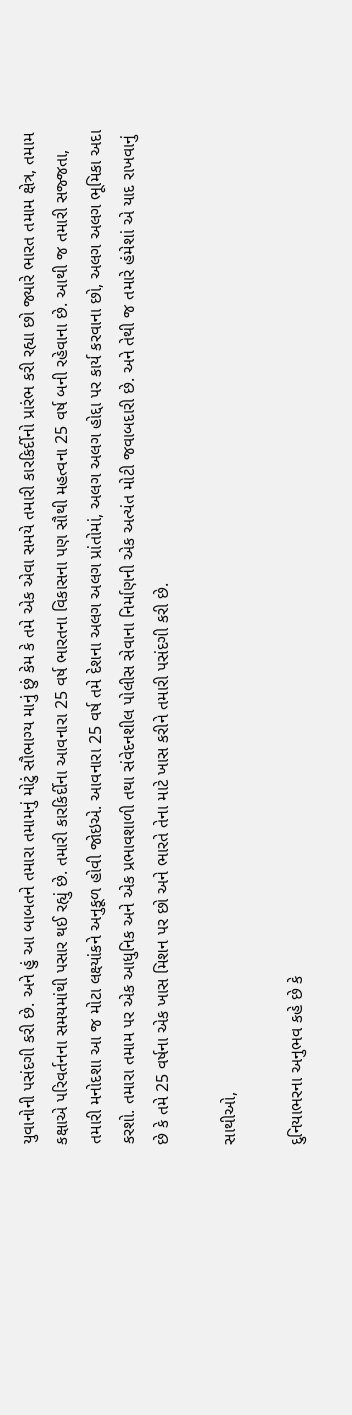યુવાનોની પસંદગી કરી છે. અને હું આ બાબતને તમારા તમામનું મોટું સૌભાગ્ય માનું છું કેમ કે તમે એક એવા સમયે તમારી કારકિર્દીનો પ્રારંભ કરી રહ્યા છો જ્યારે ભારત તમામ ક્ષેત્ર, તમામ કક્ષાએ પરિવર્તનના સમયમાંથી પસાર થઈ રહ્યું છે. તમારી કારકિર્દીના આવનારા 25 વર્ષ ભારતના વિકાસના પણ સૌથી મહત્વના 25 વર્ષ બની રહેવાના છે. આથી જ તમારી સજ્જતા, તમારી મનોદશા આ જ મોટા લક્ષ્યાંકને અનુકૂળ હોવી જોઇએ. આવનારા 25 વર્ષ તમે દેશના અલગ અલગ પ્રાંતોમાં, અલગ અલગ હોદ્દા પર કાર્ય કરવાના છો, અલગ અલગ ભૂમિકા અદા કરશો. તમારા તમામ પર એક આધુનિક અને એક પ્રભાવશાળી તથા સંવેદનશીલ પોલીસ સેવાના નિર્માણની એક અત્યંત મોટી જવાબદારી છે. અને તેથી જ તમારે હંમેશાં એ યાદ રાખવાનું છે કે તમે 25 વર્ષના એક ખાસ મિશન પર છો અને ભારતે તેના માટે ખાસ કરીને તમારી પસંદગી કરી છે.

સાથીઓ,

દુનિયાભરના અનુભવ કહે છે કે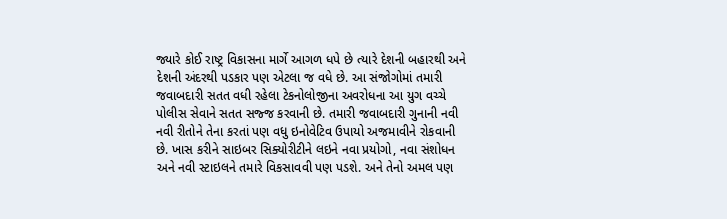જ્યારે કોઈ રાષ્ટ્ર વિકાસના માર્ગે આગળ ધપે છે ત્યારે દેશની બહારથી અને દેશની અંદરથી પડકાર પણ એટલા જ વધે છે. આ સંજોગોમાં તમારી જવાબદારી સતત વધી રહેલા ટેકનોલોજીના અવરોધના આ યુગ વચ્ચે પોલીસ સેવાને સતત સજ્જ કરવાની છે. તમારી જવાબદારી ગુનાની નવી નવી રીતોને તેના કરતાં પણ વધુ ઇનોવેટિવ ઉપાયો અજમાવીને રોકવાની છે. ખાસ કરીને સાઇબર સિક્યોરીટીને લઇને નવા પ્રયોગો, નવા સંશોધન અને નવી સ્ટાઇલને તમારે વિકસાવવી પણ પડશે. અને તેનો અમલ પણ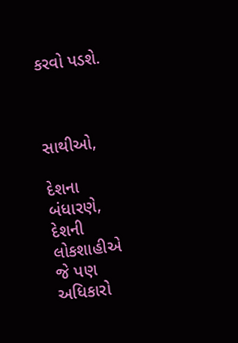કરવો પડશે.



સાથીઓ,

દેશના બંધારણે, દેશની લોકશાહીએ જે પણ અધિકારો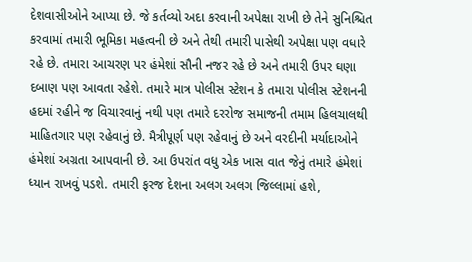દેશવાસીઓને આપ્યા છે. જે કર્તવ્યો અદા કરવાની અપેક્ષા રાખી છે તેને સુનિશ્ચિત કરવામાં તમારી ભૂમિકા મહત્વની છે અને તેથી તમારી પાસેથી અપેક્ષા પણ વધારે રહે છે. તમારા આચરણ પર હંમેશાં સૌની નજર રહે છે અને તમારી ઉપર ઘણા દબાણ પણ આવતા રહેશે. તમારે માત્ર પોલીસ સ્ટેશન કે તમારા પોલીસ સ્ટેશનની હદમાં રહીને જ વિચારવાનું નથી પણ તમારે દરરોજ સમાજની તમામ હિલચાલથી માહિતગાર પણ રહેવાનું છે. મૈત્રીપૂર્ણ પણ રહેવાનું છે અને વરદીની મર્યાદાઓને હંમેશાં અગ્રતા આપવાની છે. આ ઉપરાંત વધુ એક ખાસ વાત જેનું તમારે હંમેશાં ધ્યાન રાખવું પડશે. તમારી ફરજ દેશના અલગ અલગ જિલ્લામાં હશે,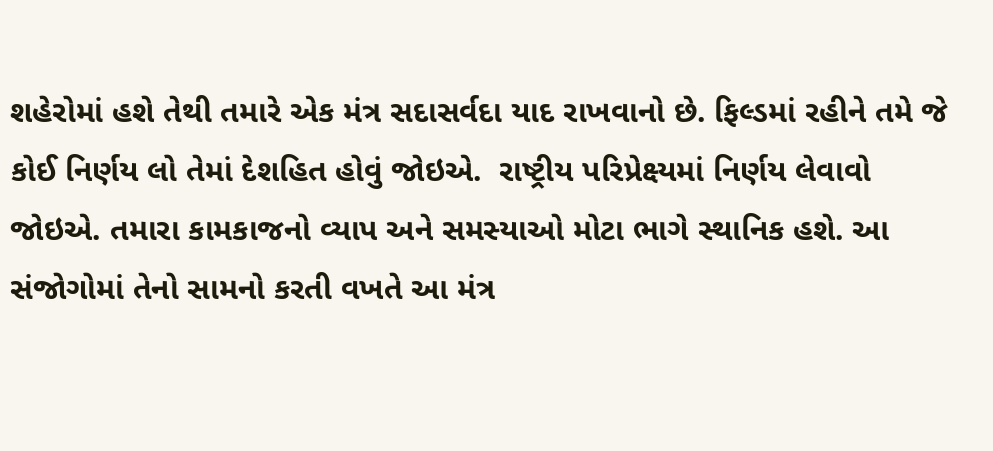શહેરોમાં હશે તેથી તમારે એક મંત્ર સદાસર્વદા યાદ રાખવાનો છે. ફિલ્ડમાં રહીને તમે જે કોઈ નિર્ણય લો તેમાં દેશહિત હોવું જોઇએ.  રાષ્ટ્રીય પરિપ્રેક્ષ્યમાં નિર્ણય લેવાવો જોઇએ. તમારા કામકાજનો વ્યાપ અને સમસ્યાઓ મોટા ભાગે સ્થાનિક હશે. આ સંજોગોમાં તેનો સામનો કરતી વખતે આ મંત્ર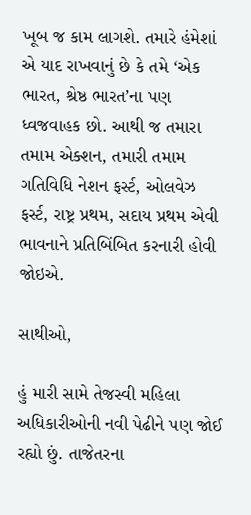ખૂબ જ કામ લાગશે. તમારે હંમેશાં એ યાદ રાખવાનું છે કે તમે ‘એક ભારત, શ્રેષ્ઠ ભારત’ના પણ ધ્વજવાહક છો. આથી જ તમારા તમામ એક્શન, તમારી તમામ ગતિવિધિ નેશન ફર્સ્ટ, ઓલવેઝ ફર્સ્ટ, રાષ્ટ્ર પ્રથમ, સદાય પ્રથમ એવી ભાવનાને પ્રતિબિંબિત કરનારી હોવી જોઇએ.

સાથીઓ,

હું મારી સામે તેજસ્વી મહિલા અધિકારીઓની નવી પેઢીને પણ જોઈ રહ્યો છું. તાજેતરના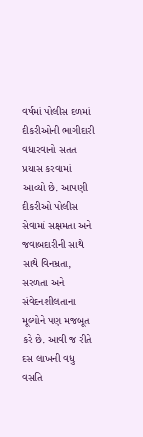વર્ષમાં પોલીસ દળમાં દીકરીઓની ભાગીદારી વધારવાનો સતત પ્રયાસ કરવામાં આવ્યો છે. આપણી દીકરીઓ પોલીસ સેવામાં સક્ષમતા અને જવાબદારીની સાથે સાથે વિનમ્રતા, સરળતા અને સંવેદનશીલતાના મૂલ્યોને પણ મજબૂત કરે છે. આવી જ રીતે દસ લાખની વધુ વસતિ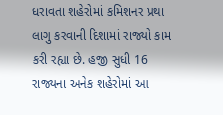ધરાવતા શહેરોમાં કમિશનર પ્રથા લાગુ કરવાની દિશામાં રાજ્યો કામ કરી રહ્યા છે. હજી સુધી 16 રાજ્યના અનેક શહેરોમાં આ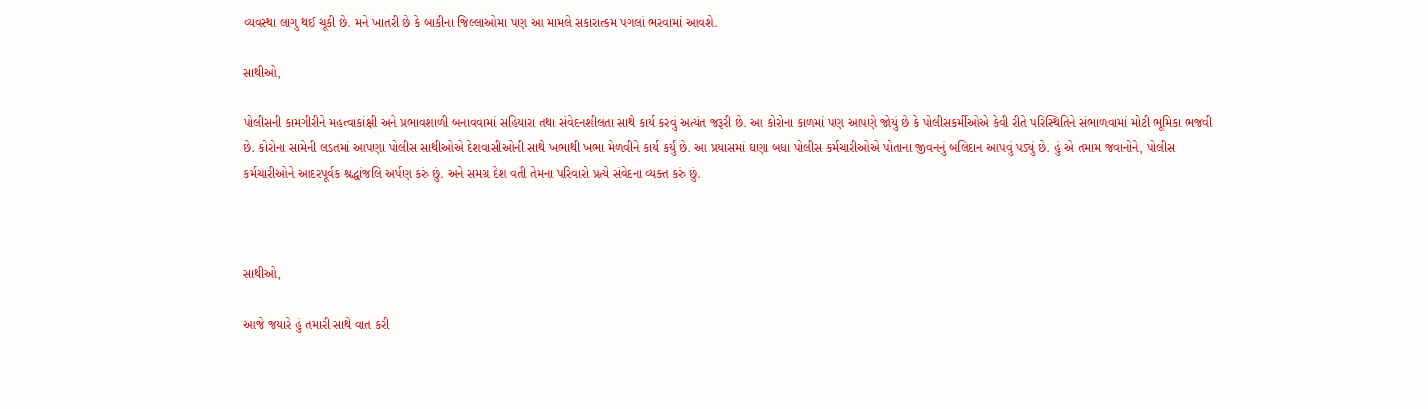વ્યવસ્થા લાગુ થઈ ચૂકી છે. મને ખાતરી છે કે બાકીના જિલ્લાઓમા પણ આ મામલે સકારાત્કમ પગલાં ભરવામાં આવશે.

સાથીઓ,

પોલીસની કામગીરીને મહત્વાકાંક્ષી અને પ્રભાવશાળી બનાવવામાં સહિયારા તથા સંવેદનશીલતા સાથે કાર્ય કરવું અત્યંત જરૂરી છે. આ કોરોના કાળમાં પણ આપણે જોયું છે કે પોલીસકર્મીઓએ કેવી રીતે પરિસ્થિતિને સંભાળવામાં મોટી ભૂમિકા ભજવી છે. કોરોના સામેની લડતમાં આપણા પોલીસ સાથીઓએ દેશવાસીઓની સાથે ખભાથી ખભા મેળવીને કાર્ય કર્યું છે. આ પ્રયાસમાં ઘણા બધા પોલીસ કર્મચારીઓએ પોતાના જીવનનું બલિદાન આપવું પડ્યું છે. હું એ તમામ જવાનોને, પોલીસ કર્મચારીઓને આદરપૂર્વક શ્રદ્ધાંજલિ અર્પણ કરું છું. અને સમગ્ર દેશ વતી તેમના પરિવારો પ્રત્યે સંવેદના વ્યક્ત કરું છું.



સાથીઓ,

આજે જયારે હું તમારી સાથે વાત કરી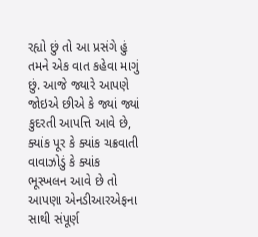રહ્યો છું તો આ પ્રસંગે હું તમને એક વાત કહેવા માગું છું. આજે જ્યારે આપણે જોઇએ છીએ કે જ્યાં જ્યાં કુદરતી આપત્તિ આવે છે, ક્યાંક પૂર કે ક્યાંક ચક્રવાતી વાવાઝોડું કે ક્યાંક ભૂસ્ખલન આવે છે તો આપણા એનડીઆરએફના સાથી સંપૂર્ણ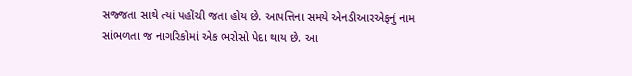સજ્જતા સાથે ત્યાં પહોંચી જતા હોય છે. આપત્તિના સમયે એનડીઆરએફનું નામ સાંભળતા જ નાગરિકોમાં એક ભરોસો પેદા થાય છે. આ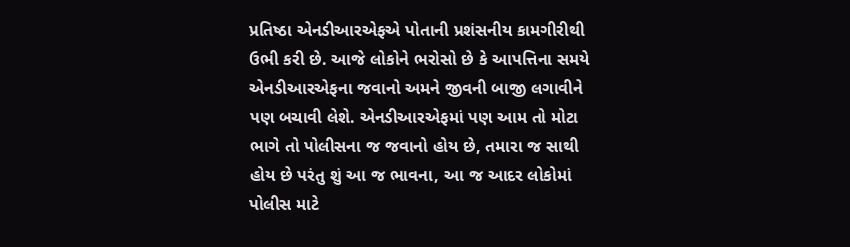પ્રતિષ્ઠા એનડીઆરએફએ પોતાની પ્રશંસનીય કામગીરીથી ઉભી કરી છે. આજે લોકોને ભરોસો છે કે આપત્તિના સમયે એનડીઆરએફના જવાનો અમને જીવની બાજી લગાવીને પણ બચાવી લેશે. એનડીઆરએફમાં પણ આમ તો મોટા ભાગે તો પોલીસના જ જવાનો હોય છે, તમારા જ સાથી હોય છે પરંતુ શું આ જ ભાવના, આ જ આદર લોકોમાં પોલીસ માટે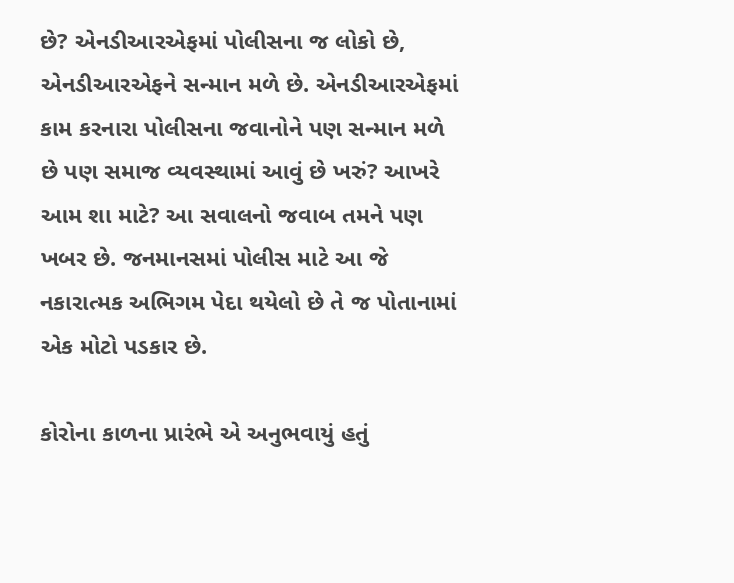છે? એનડીઆરએફમાં પોલીસના જ લોકો છે, એનડીઆરએફને સન્માન મળે છે. એનડીઆરએફમાં કામ કરનારા પોલીસના જવાનોને પણ સન્માન મળે છે પણ સમાજ વ્યવસ્થામાં આવું છે ખરું? આખરે આમ શા માટે? આ સવાલનો જવાબ તમને પણ ખબર છે. જનમાનસમાં પોલીસ માટે આ જે નકારાત્મક અભિગમ પેદા થયેલો છે તે જ પોતાનામાં એક મોટો પડકાર છે.

કોરોના કાળના પ્રારંભે એ અનુભવાયું હતું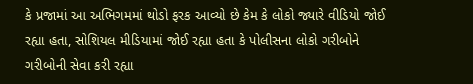કે પ્રજામાં આ અભિગમમાં થોડો ફરક આવ્યો છે કેમ કે લોકો જ્યારે વીડિયો જોઈ રહ્યા હતા, સોશિયલ મીડિયામાં જોઈ રહ્યા હતા કે પોલીસના લોકો ગરીબોને ગરીબોની સેવા કરી રહ્યા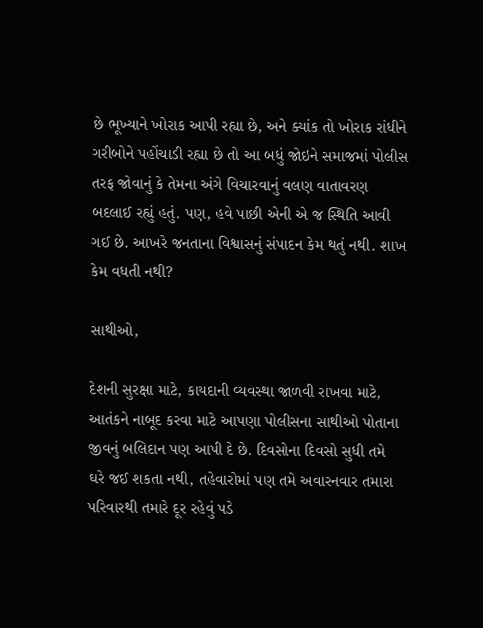છે ભૂખ્યાને ખોરાક આપી રહ્યા છે, અને ક્યાંક તો ખોરાક રાંધીને ગરીબોને પહોંચાડી રહ્યા છે તો આ બધું જોઇને સમાજમાં પોલીસ તરફ જોવાનું કે તેમના અંગે વિચારવાનું વલણ વાતાવરણ બદલાઈ રહ્યું હતું. પણ, હવે પાછી એની એ જ સ્થિતિ આવી ગઈ છે. આખરે જનતાના વિશ્વાસનું સંપાદન કેમ થતું નથી. શાખ કેમ વધતી નથી?

સાથીઓ,

દેશની સુરક્ષા માટે, કાયદાની વ્યવસ્થા જાળવી રાખવા માટે, આતંકને નાબૂદ કરવા માટે આપણા પોલીસના સાથીઓ પોતાના જીવનું બલિદાન પણ આપી દે છે. દિવસોના દિવસો સુધી તમે ઘરે જઈ શકતા નથી, તહેવારોમાં પણ તમે અવારનવાર તમારા પરિવારથી તમારે દૂર રહેવું પડે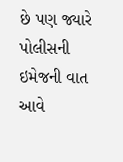છે પણ જ્યારે પોલીસની ઇમેજની વાત આવે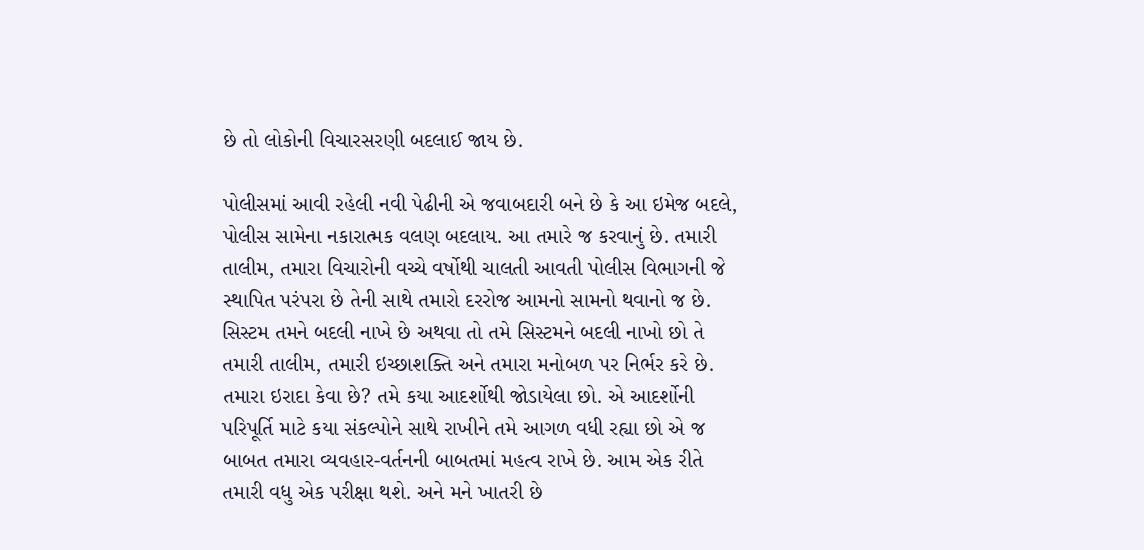છે તો લોકોની વિચારસરણી બદલાઈ જાય છે.

પોલીસમાં આવી રહેલી નવી પેઢીની એ જવાબદારી બને છે કે આ ઇમેજ બદલે, પોલીસ સામેના નકારાત્મક વલણ બદલાય. આ તમારે જ કરવાનું છે. તમારી તાલીમ, તમારા વિચારોની વચ્ચે વર્ષોથી ચાલતી આવતી પોલીસ વિભાગની જે સ્થાપિત પરંપરા છે તેની સાથે તમારો દરરોજ આમનો સામનો થવાનો જ છે.  સિસ્ટમ તમને બદલી નાખે છે અથવા તો તમે સિસ્ટમને બદલી નાખો છો તે તમારી તાલીમ, તમારી ઇચ્છાશક્તિ અને તમારા મનોબળ પર નિર્ભર કરે છે. તમારા ઇરાદા કેવા છે? તમે કયા આદર્શોથી જોડાયેલા છો. એ આદર્શોની પરિપૂર્તિ માટે કયા સંકલ્પોને સાથે રાખીને તમે આગળ વધી રહ્યા છો એ જ બાબત તમારા વ્યવહાર-વર્તનની બાબતમાં મહત્વ રાખે છે. આમ એક રીતે તમારી વધુ એક પરીક્ષા થશે. અને મને ખાતરી છે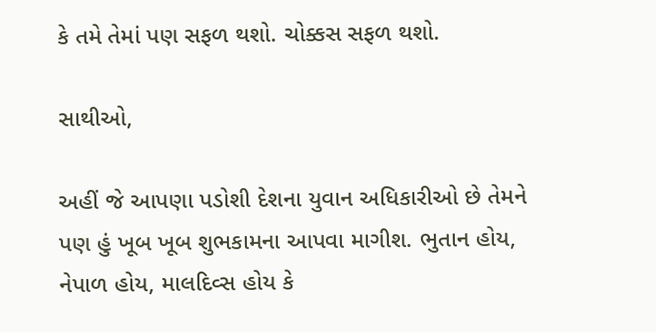કે તમે તેમાં પણ સફળ થશો. ચોક્કસ સફળ થશો.

સાથીઓ,

અહીં જે આપણા પડોશી દેશના યુવાન અધિકારીઓ છે તેમને પણ હું ખૂબ ખૂબ શુભકામના આપવા માગીશ. ભુતાન હોય, નેપાળ હોય, માલદિવ્સ હોય કે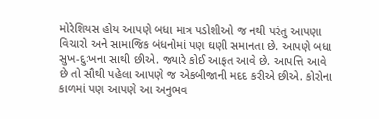મોરેશિયસ હોય આપણે બધા માત્ર પડોશીઓ જ નથી પરંતુ આપણા વિચારો અને સામાજિક બંધનોમાં પણ ઘણી સમાનતા છે. આપણે બધા સુખ-દુઃખના સાથી છીએ. જ્યારે કોઈ આફત આવે છે. આપત્તિ આવે છે તો સૌથી પહેલા આપણે જ એકબીજાની મદદ કરીએ છીએ. કોરોના કાળમાં પણ આપણે આ અનુભવ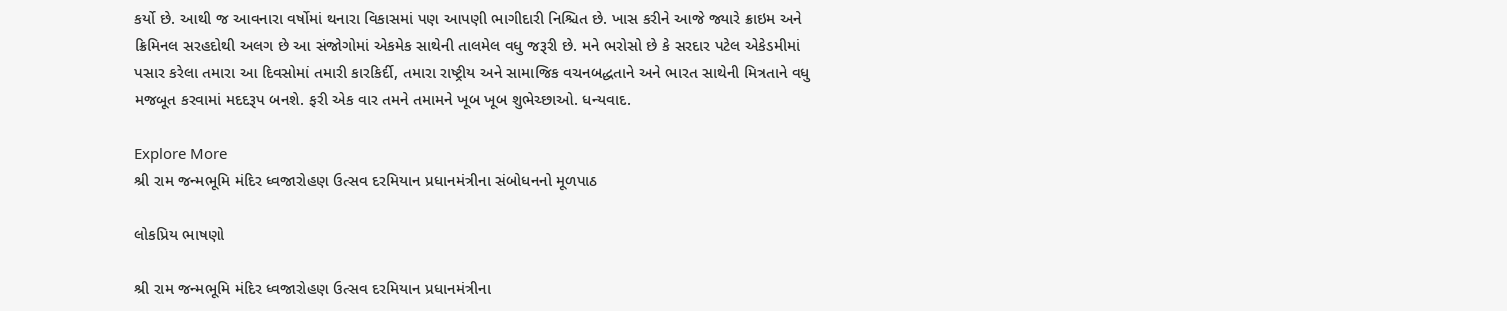કર્યો છે. આથી જ આવનારા વર્ષોમાં થનારા વિકાસમાં પણ આપણી ભાગીદારી નિશ્ચિત છે. ખાસ કરીને આજે જ્યારે ક્રાઇમ અને ક્રિમિનલ સરહદોથી અલગ છે આ સંજોગોમાં એકમેક સાથેની તાલમેલ વધુ જરૂરી છે. મને ભરોસો છે કે સરદાર પટેલ એકેડમીમાં પસાર કરેલા તમારા આ દિવસોમાં તમારી કારકિર્દી, તમારા રાષ્ટ્રીય અને સામાજિક વચનબદ્ધતાને અને ભારત સાથેની મિત્રતાને વધુ મજબૂત કરવામાં મદદરૂપ બનશે. ફરી એક વાર તમને તમામને ખૂબ ખૂબ શુભેચ્છાઓ. ધન્યવાદ.

Explore More
શ્રી રામ જન્મભૂમિ મંદિર ધ્વજારોહણ ઉત્સવ દરમિયાન પ્રધાનમંત્રીના સંબોધનનો મૂળપાઠ

લોકપ્રિય ભાષણો

શ્રી રામ જન્મભૂમિ મંદિર ધ્વજારોહણ ઉત્સવ દરમિયાન પ્રધાનમંત્રીના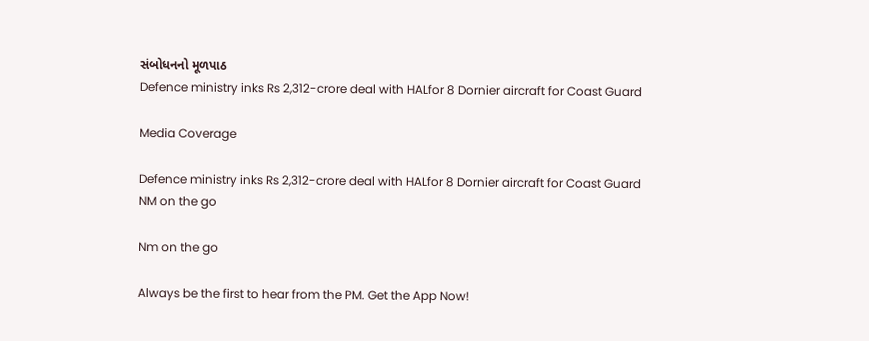સંબોધનનો મૂળપાઠ
Defence ministry inks Rs 2,312-crore deal with HALfor 8 Dornier aircraft for Coast Guard

Media Coverage

Defence ministry inks Rs 2,312-crore deal with HALfor 8 Dornier aircraft for Coast Guard
NM on the go

Nm on the go

Always be the first to hear from the PM. Get the App Now!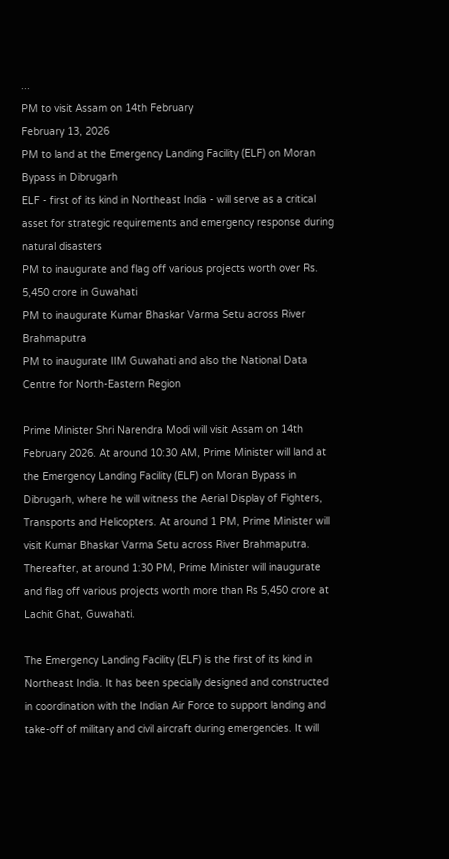...
PM to visit Assam on 14th February
February 13, 2026
PM to land at the Emergency Landing Facility (ELF) on Moran Bypass in Dibrugarh
ELF - first of its kind in Northeast India - will serve as a critical asset for strategic requirements and emergency response during natural disasters
PM to inaugurate and flag off various projects worth over Rs. 5,450 crore in Guwahati
PM to inaugurate Kumar Bhaskar Varma Setu across River Brahmaputra
PM to inaugurate IIM Guwahati and also the National Data Centre for North-Eastern Region

Prime Minister Shri Narendra Modi will visit Assam on 14th February 2026. At around 10:30 AM, Prime Minister will land at the Emergency Landing Facility (ELF) on Moran Bypass in Dibrugarh, where he will witness the Aerial Display of Fighters, Transports and Helicopters. At around 1 PM, Prime Minister will visit Kumar Bhaskar Varma Setu across River Brahmaputra. Thereafter, at around 1:30 PM, Prime Minister will inaugurate and flag off various projects worth more than Rs 5,450 crore at Lachit Ghat, Guwahati.

The Emergency Landing Facility (ELF) is the first of its kind in Northeast India. It has been specially designed and constructed in coordination with the Indian Air Force to support landing and take-off of military and civil aircraft during emergencies. It will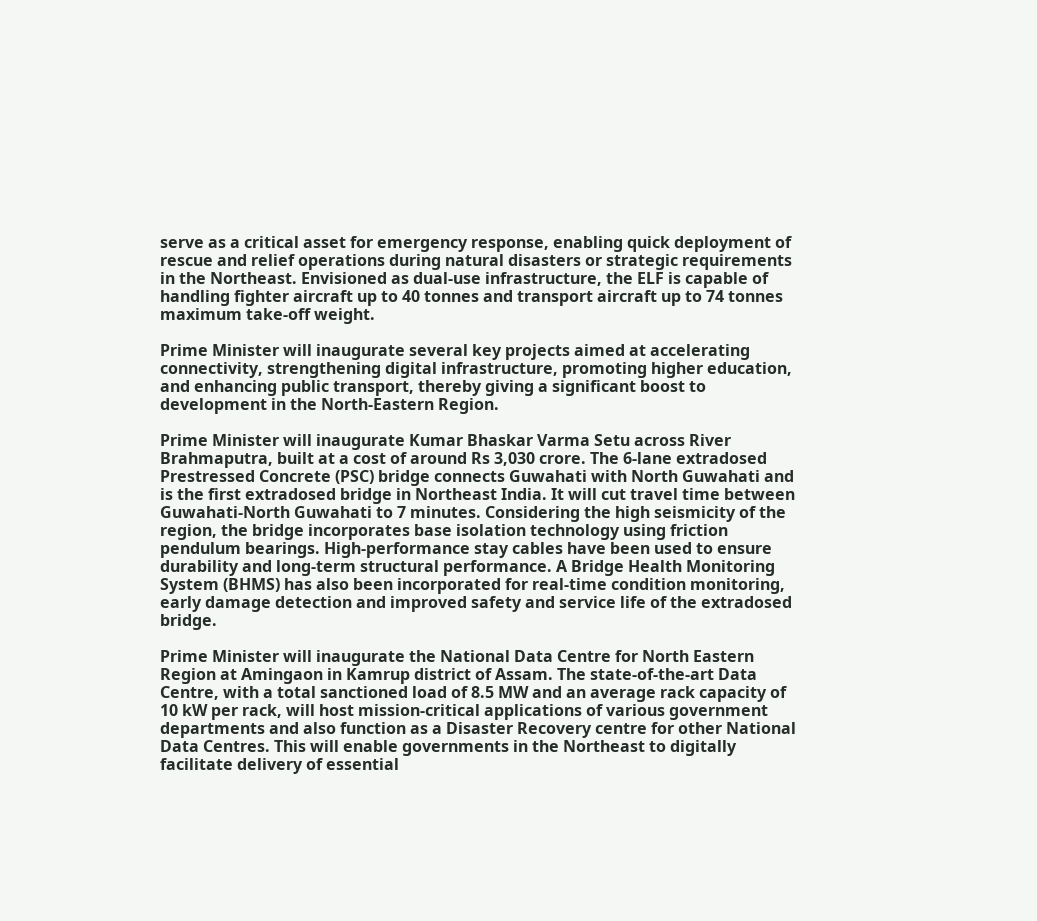serve as a critical asset for emergency response, enabling quick deployment of rescue and relief operations during natural disasters or strategic requirements in the Northeast. Envisioned as dual-use infrastructure, the ELF is capable of handling fighter aircraft up to 40 tonnes and transport aircraft up to 74 tonnes maximum take-off weight.

Prime Minister will inaugurate several key projects aimed at accelerating connectivity, strengthening digital infrastructure, promoting higher education, and enhancing public transport, thereby giving a significant boost to development in the North-Eastern Region.

Prime Minister will inaugurate Kumar Bhaskar Varma Setu across River Brahmaputra, built at a cost of around Rs 3,030 crore. The 6-lane extradosed Prestressed Concrete (PSC) bridge connects Guwahati with North Guwahati and is the first extradosed bridge in Northeast India. It will cut travel time between Guwahati-North Guwahati to 7 minutes. Considering the high seismicity of the region, the bridge incorporates base isolation technology using friction pendulum bearings. High-performance stay cables have been used to ensure durability and long-term structural performance. A Bridge Health Monitoring System (BHMS) has also been incorporated for real-time condition monitoring, early damage detection and improved safety and service life of the extradosed bridge.

Prime Minister will inaugurate the National Data Centre for North Eastern Region at Amingaon in Kamrup district of Assam. The state-of-the-art Data Centre, with a total sanctioned load of 8.5 MW and an average rack capacity of 10 kW per rack, will host mission-critical applications of various government departments and also function as a Disaster Recovery centre for other National Data Centres. This will enable governments in the Northeast to digitally facilitate delivery of essential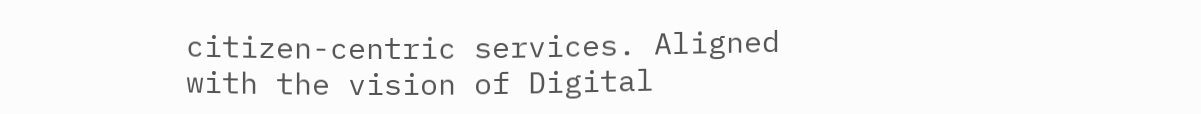citizen-centric services. Aligned with the vision of Digital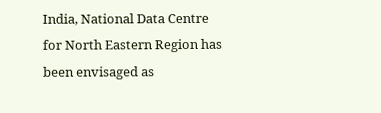India, National Data Centre for North Eastern Region has been envisaged as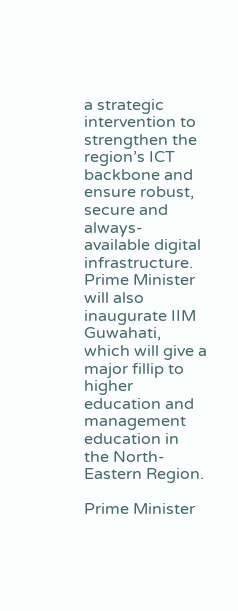a strategic intervention to strengthen the region’s ICT backbone and ensure robust, secure and always-available digital infrastructure. Prime Minister will also inaugurate IIM Guwahati, which will give a major fillip to higher education and management education in the North-Eastern Region.

Prime Minister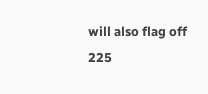will also flag off 225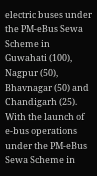electric buses under the PM-eBus Sewa Scheme in Guwahati (100), Nagpur (50), Bhavnagar (50) and Chandigarh (25). With the launch of e-bus operations under the PM-eBus Sewa Scheme in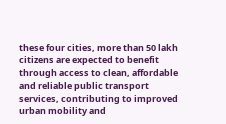these four cities, more than 50 lakh citizens are expected to benefit through access to clean, affordable and reliable public transport services, contributing to improved urban mobility and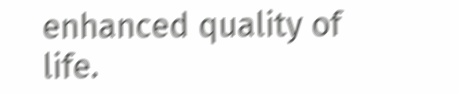enhanced quality of life.